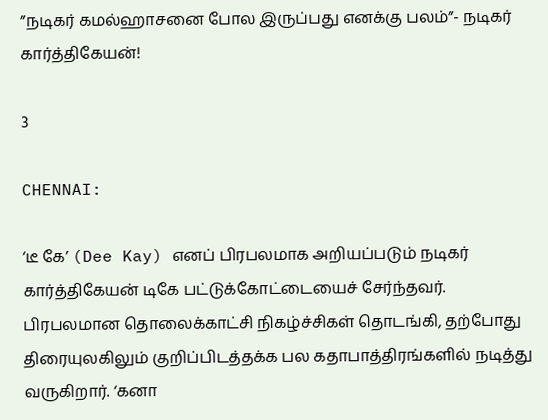”நடிகர் கமல்ஹாசனை போல இருப்பது எனக்கு பலம்”- நடிகர் கார்த்திகேயன்!

3

CHENNAI:

‘டீ கே’ (Dee Kay) எனப் பிரபலமாக அறியப்படும் நடிகர் கார்த்திகேயன் டிகே பட்டுக்கோட்டையைச் சேர்ந்தவர். பிரபலமான தொலைக்காட்சி நிகழ்ச்சிகள் தொடங்கி, தற்போது திரையுலகிலும் குறிப்பிடத்தக்க பல கதாபாத்திரங்களில் நடித்து வருகிறார். ‘கனா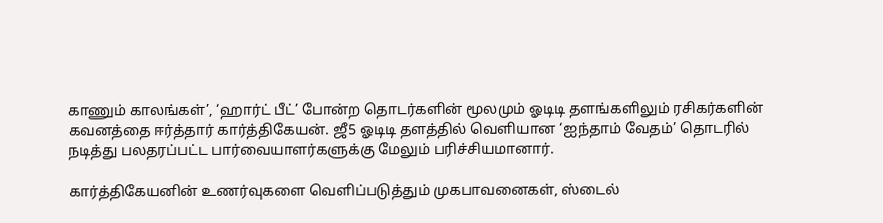காணும் காலங்கள்’, ‘ஹார்ட் பீட்’ போன்ற தொடர்களின் மூலமும் ஓடிடி தளங்களிலும் ரசிகர்களின் கவனத்தை ஈர்த்தார் கார்த்திகேயன். ஜீ5 ஓடிடி தளத்தில் வெளியான ‘ஐந்தாம் வேதம்’ தொடரில் நடித்து பலதரப்பட்ட பார்வையாளர்களுக்கு மேலும் பரிச்சியமானார்.

கார்த்திகேயனின் உணர்வுகளை வெளிப்படுத்தும் முகபாவனைகள், ஸ்டைல்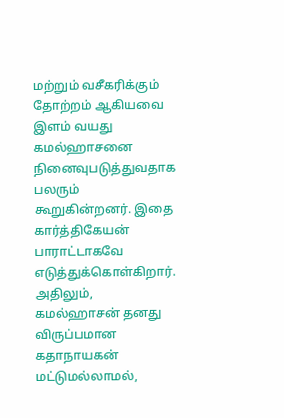மற்றும் வசீகரிக்கும் தோற்றம் ஆகியவை  இளம் வயது கமல்ஹாசனை நினைவுபடுத்துவதாக பலரும் கூறுகின்றனர். இதை கார்த்திகேயன் பாராட்டாகவே எடுத்துக்கொள்கிறார். அதிலும், கமல்ஹாசன் தனது விருப்பமான கதாநாயகன் மட்டுமல்லாமல்,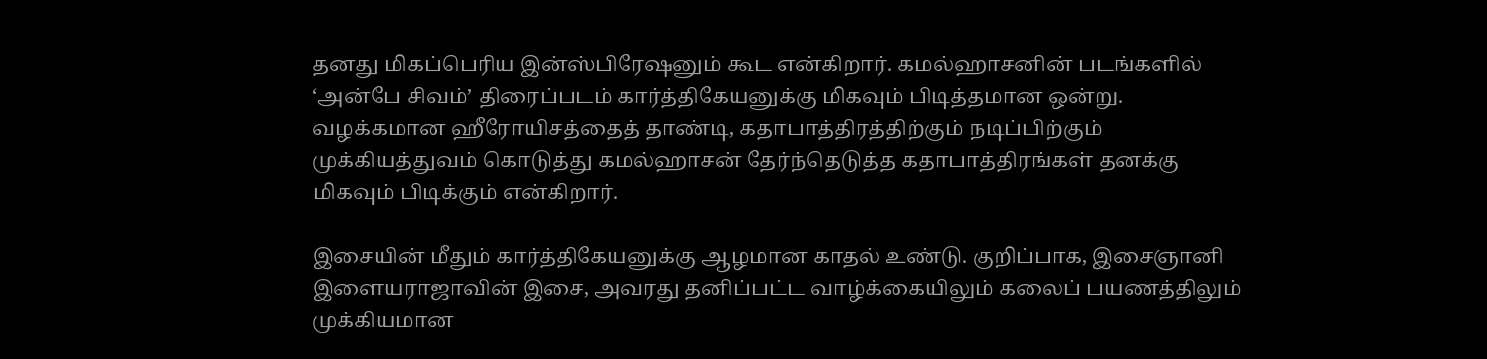தனது மிகப்பெரிய இன்ஸ்பிரேஷனும் கூட என்கிறார். கமல்ஹாசனின் படங்களில் ‘அன்பே சிவம்’ திரைப்படம் கார்த்திகேயனுக்கு மிகவும் பிடித்தமான ஒன்று. வழக்கமான ஹீரோயிசத்தைத் தாண்டி, கதாபாத்திரத்திற்கும் நடிப்பிற்கும் முக்கியத்துவம் கொடுத்து கமல்ஹாசன் தேர்ந்தெடுத்த கதாபாத்திரங்கள் தனக்கு மிகவும் பிடிக்கும் என்கிறார்.

இசையின் மீதும் கார்த்திகேயனுக்கு ஆழமான காதல் உண்டு. குறிப்பாக, இசைஞானி இளையராஜாவின் இசை, அவரது தனிப்பட்ட வாழ்க்கையிலும் கலைப் பயணத்திலும் முக்கியமான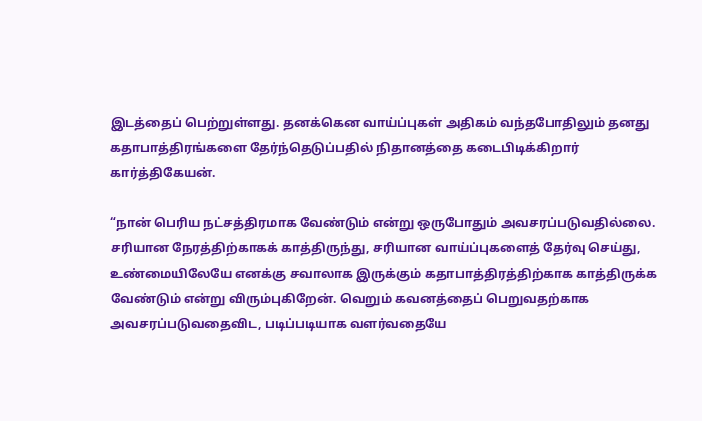இடத்தைப் பெற்றுள்ளது. தனக்கென வாய்ப்புகள் அதிகம் வந்தபோதிலும் தனது கதாபாத்திரங்களை தேர்ந்தெடுப்பதில் நிதானத்தை கடைபிடிக்கிறார் கார்த்திகேயன்.

“நான் பெரிய நட்சத்திரமாக வேண்டும் என்று ஒருபோதும் அவசரப்படுவதில்லை. சரியான நேரத்திற்காகக் காத்திருந்து, சரியான வாய்ப்புகளைத் தேர்வு செய்து, உண்மையிலேயே எனக்கு சவாலாக இருக்கும் கதாபாத்திரத்திற்காக காத்திருக்க வேண்டும் என்று விரும்புகிறேன். வெறும் கவனத்தைப் பெறுவதற்காக அவசரப்படுவதைவிட, படிப்படியாக வளர்வதையே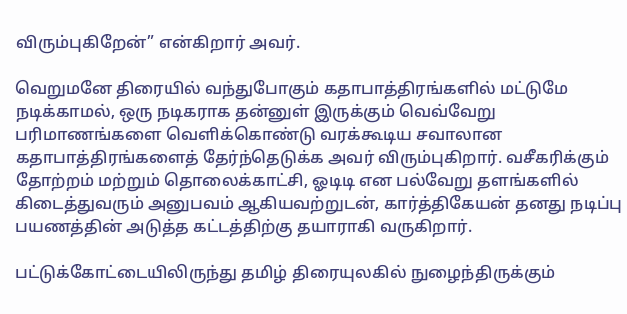விரும்புகிறேன்” என்கிறார் அவர்.

வெறுமனே திரையில் வந்துபோகும் கதாபாத்திரங்களில் மட்டுமே நடிக்காமல், ஒரு நடிகராக தன்னுள் இருக்கும் வெவ்வேறு பரிமாணங்களை வெளிக்கொண்டு வரக்கூடிய சவாலான கதாபாத்திரங்களைத் தேர்ந்தெடுக்க அவர் விரும்புகிறார். வசீகரிக்கும் தோற்றம் மற்றும் தொலைக்காட்சி, ஓடிடி என பல்வேறு தளங்களில் கிடைத்துவரும் அனுபவம் ஆகியவற்றுடன், கார்த்திகேயன் தனது நடிப்பு பயணத்தின் அடுத்த கட்டத்திற்கு தயாராகி வருகிறார்.

பட்டுக்கோட்டையிலிருந்து தமிழ் திரையுலகில் நுழைந்திருக்கும்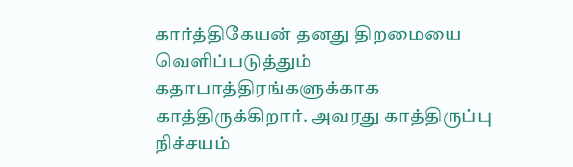கார்த்திகேயன் தனது திறமையை வெளிப்படுத்தும் கதாபாத்திரங்களுக்காக காத்திருக்கிறார். அவரது காத்திருப்பு நிச்சயம்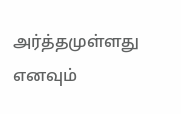அர்த்தமுள்ளது எனவும்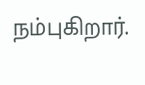நம்புகிறார்.